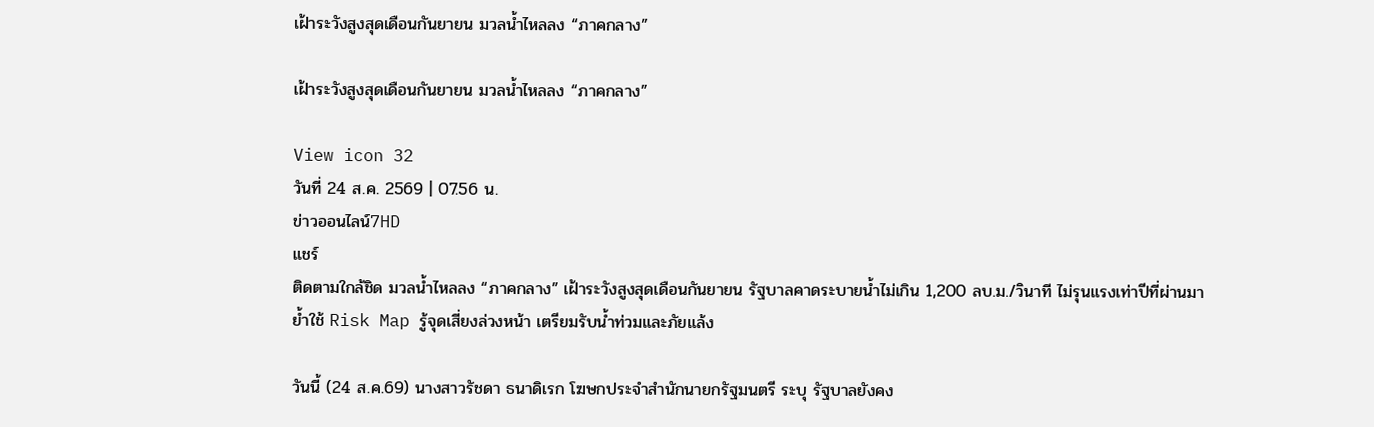เฝ้าระวังสูงสุดเดือนกันยายน มวลน้ำไหลลง “ภาคกลาง”

เฝ้าระวังสูงสุดเดือนกันยายน มวลน้ำไหลลง “ภาคกลาง”

View icon 32
วันที่ 24 ส.ค. 2569 | 07.56 น.
ข่าวออนไลน์7HD
แชร์
ติดตามใกล้ชิด มวลน้ำไหลลง “ภาคกลาง” เฝ้าระวังสูงสุดเดือนกันยายน รัฐบาลคาดระบายน้ำไม่เกิน 1,200 ลบ.ม./วินาที ไม่รุนแรงเท่าปีที่ผ่านมา ย้ำใช้ Risk Map รู้จุดเสี่ยงล่วงหน้า เตรียมรับน้ำท่วมและภัยแล้ง

วันนี้ (24 ส.ค.69) นางสาวรัชดา ธนาดิเรก โฆษกประจำสำนักนายกรัฐมนตรี ระบุ รัฐบาลยังคง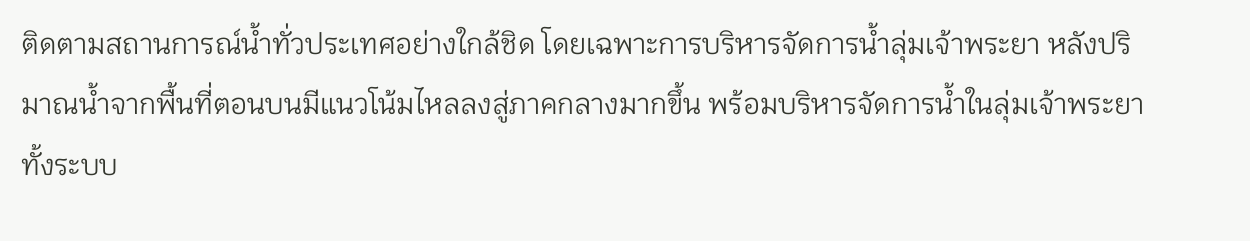ติดตามสถานการณ์น้ำทั่วประเทศอย่างใกล้ชิด โดยเฉพาะการบริหารจัดการน้ำลุ่มเจ้าพระยา หลังปริมาณน้ำจากพื้นที่ตอนบนมีแนวโน้มไหลลงสู่ภาคกลางมากขึ้น พร้อมบริหารจัดการน้ำในลุ่มเจ้าพระยาทั้งระบบ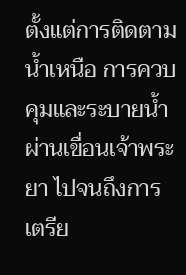ตั้งแต่การติดตามน้ำเหนือ การควบคุมและระบายน้ำผ่านเขื่อนเจ้าพระยา ไปจนถึงการเตรีย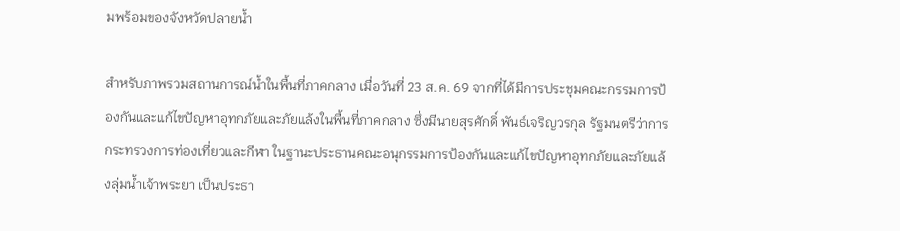มพร้อมของจังหวัดปลายน้ำ

สำหรับภาพรวมสถานการณ์น้ำในพื้นที่ภาคกลาง เมื่อวันที่ 23 ส.ค. 69 จากที่ได้มีการประชุมคณะกรรมการป้องกันและแก้ไขปัญหาอุทกภัยและภัยแล้งในพื้นที่ภาคกลาง ซึ่งมีนายสุรศักดิ์ พันธ์เจริญวรกุล รัฐมนตรีว่าการกระทรวงการท่องเที่ยวและกีฬา ในฐานะประธานคณะอนุกรรมการป้องกันและแก้ไขปัญหาอุทกภัยและภัยแล้งลุ่มน้ำเจ้าพระยา เป็นประธา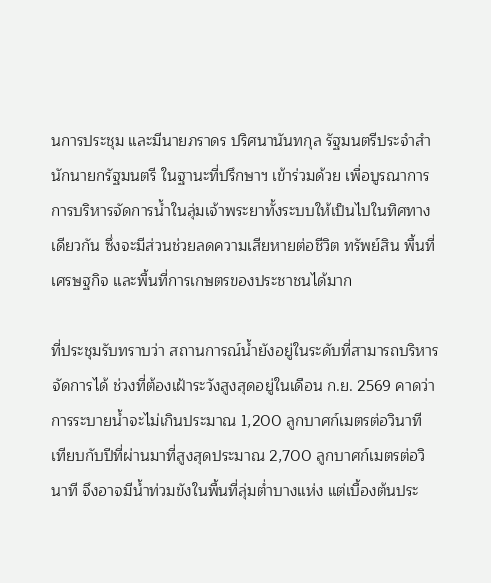นการประชุม และมีนายภราดร ปริศนานันทกุล รัฐมนตรีประจำสำนักนายกรัฐมนตรี ในฐานะที่ปรึกษาฯ เข้าร่วมด้วย เพื่อบูรณาการการบริหารจัดการน้ำในลุ่มเจ้าพระยาทั้งระบบให้เป็นไปในทิศทางเดียวกัน ซึ่งจะมีส่วนช่วยลดความเสียหายต่อชีวิต ทรัพย์สิน พื้นที่เศรษฐกิจ และพื้นที่การเกษตรของประชาชนได้มาก

ที่ประชุมรับทราบว่า สถานการณ์น้ำยังอยู่ในระดับที่สามารถบริหารจัดการได้ ช่วงที่ต้องเฝ้าระวังสูงสุดอยู่ในเดือน ก.ย. 2569 คาดว่าการระบายน้ำจะไม่เกินประมาณ 1,200 ลูกบาศก์เมตรต่อวินาที เทียบกับปีที่ผ่านมาที่สูงสุดประมาณ 2,700 ลูกบาศก์เมตรต่อวินาที จึงอาจมีน้ำท่วมขังในพื้นที่ลุ่มต่ำบางแห่ง แต่เบื้องต้นประ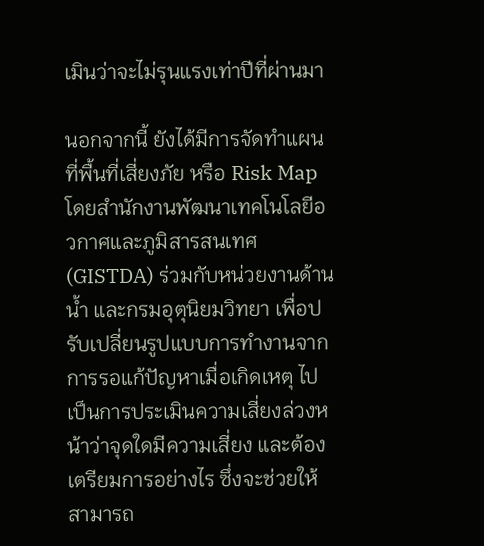เมินว่าจะไม่รุนแรงเท่าปีที่ผ่านมา

นอกจากนี้ ยังได้มีการจัดทำแผนที่พื้นที่เสี่ยงภัย หรือ Risk Map โดยสำนักงานพัฒนาเทคโนโลยีอวกาศและภูมิสารสนเทศ (GISTDA) ร่วมกับหน่วยงานด้านน้ำ และกรมอุตุนิยมวิทยา เพื่อปรับเปลี่ยนรูปแบบการทำงานจากการรอแก้ปัญหาเมื่อเกิดเหตุ ไปเป็นการประเมินความเสี่ยงล่วงหน้าว่าจุดใดมีความเสี่ยง และต้องเตรียมการอย่างไร ซึ่งจะช่วยให้สามารถ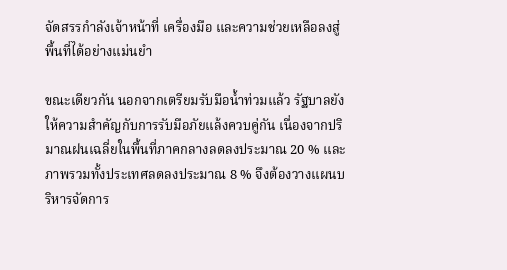จัดสรรกำลังเจ้าหน้าที่ เครื่องมือ และความช่วยเหลือลงสู่พื้นที่ได้อย่างแม่นยำ

ขณะเดียวกัน นอกจากเตรียมรับมือน้ำท่วมแล้ว รัฐบาลยังให้ความสำคัญกับการรับมือภัยแล้งควบคู่กัน เนื่องจากปริมาณฝนเฉลี่ยในพื้นที่ภาคกลางลดลงประมาณ 20 % และภาพรวมทั้งประเทศลดลงประมาณ 8 % จึงต้องวางแผนบริหารจัดการ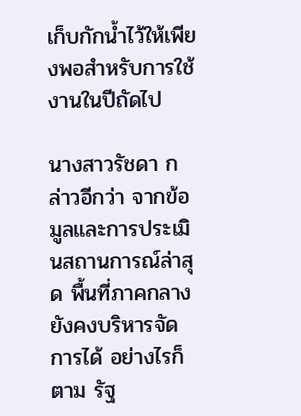เก็บกักน้ำไว้ให้เพียงพอสำหรับการใช้งานในปีถัดไป

นางสาวรัชดา กล่าวอีกว่า จากข้อมูลและการประเมินสถานการณ์ล่าสุด พื้นที่ภาคกลางยังคงบริหารจัดการได้ อย่างไรก็ตาม รัฐ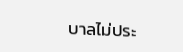บาลไม่ประ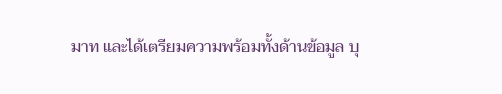มาท และได้เตรียมความพร้อมทั้งด้านข้อมูล บุ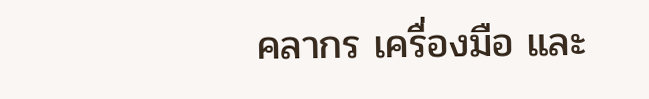คลากร เครื่องมือ และ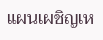แผนเผชิญเห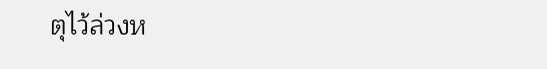ตุไว้ล่วงห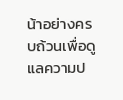น้าอย่างครบถ้วนเพื่อดูแลความป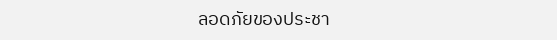ลอดภัยของประชา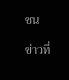ชน

ข่าวที่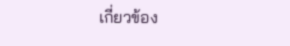เกี่ยวข้อง